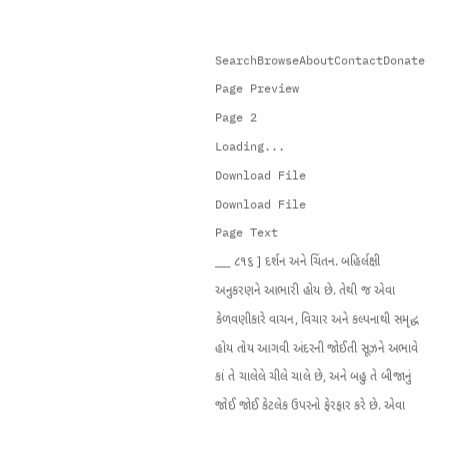SearchBrowseAboutContactDonate
Page Preview
Page 2
Loading...
Download File
Download File
Page Text
___ ૮૧૬ ] દર્શન અને ચિંતન. બહિર્લક્ષી અનુકરણને આભારી હોય છે. તેથી જ એવા કેળવણીકારે વાચન, વિચાર અને કલ્પનાથી સમૃદ્ધ હોય તોય આગવી અંદરની જોઈતી સૂઝને અભાવે કાં તે ચાલેલે ચીલે ચાલે છે, અને બહુ તે બીજાનું જોઈ જોઈ કેટલેક ઉપરનો ફેરફાર કરે છે. એવા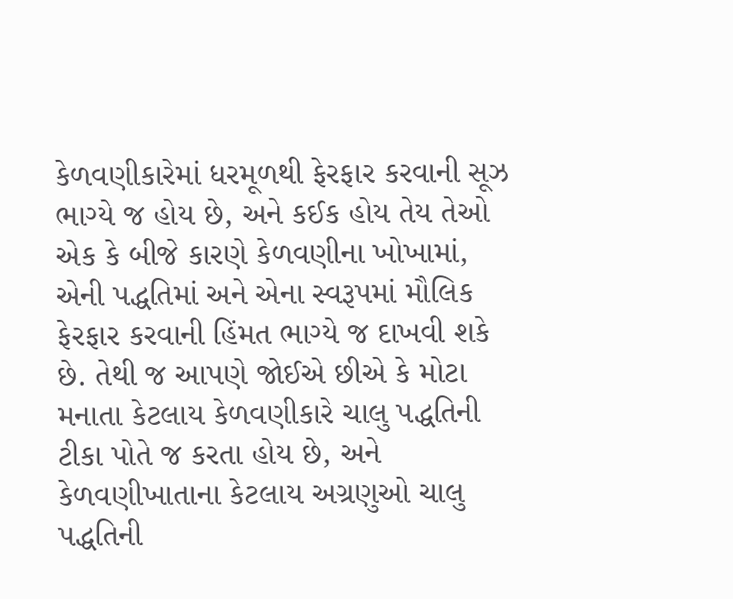કેળવણીકારેમાં ધરમૂળથી ફેરફાર કરવાની સૂઝ ભાગ્યે જ હોય છે, અને કઈક હોય તેય તેઓ એક કે બીજે કારણે કેળવણીના ખોખામાં, એની પદ્ધતિમાં અને એના સ્વરૂપમાં મૌલિક ફેરફાર કરવાની હિંમત ભાગ્યે જ દાખવી શકે છે. તેથી જ આપણે જોઈએ છીએ કે મોટા મનાતા કેટલાય કેળવણીકારે ચાલુ પદ્ધતિની ટીકા પોતે જ કરતા હોય છે, અને કેળવણીખાતાના કેટલાય અગ્રણુઓ ચાલુ પદ્ધતિની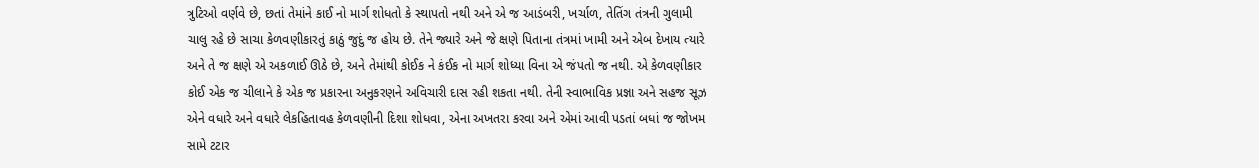ત્રુટિઓ વર્ણવે છે, છતાં તેમાંને કાઈ નો માર્ગ શોધતો કે સ્થાપતો નથી અને એ જ આડંબરી, ખર્ચાળ, તેતિંગ તંત્રની ગુલામી ચાલુ રહે છે સાચા કેળવણીકારતું કાઠું જુદું જ હોય છે. તેને જ્યારે અને જે ક્ષણે પિતાના તંત્રમાં ખામી અને એબ દેખાય ત્યારે અને તે જ ક્ષણે એ અકળાઈ ઊઠે છે, અને તેમાંથી કોઈક ને કંઈક નો માર્ગ શોધ્યા વિના એ જંપતો જ નથી. એ કેળવણીકાર કોઈ એક જ ચીલાને કે એક જ પ્રકારના અનુકરણને અવિચારી દાસ રહી શકતા નથી. તેની સ્વાભાવિક પ્રજ્ઞા અને સહજ સૂઝ એને વધારે અને વધારે લેકહિતાવહ કેળવણીની દિશા શોધવા, એના અખતરા કરવા અને એમાં આવી પડતાં બધાં જ જોખમ સામે ટટાર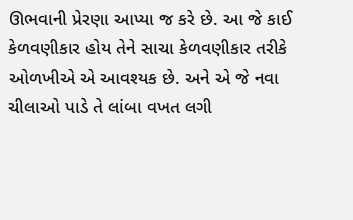ઊભવાની પ્રેરણા આપ્યા જ કરે છે. આ જે કાઈ કેળવણીકાર હોય તેને સાચા કેળવણીકાર તરીકે ઓળખીએ એ આવશ્યક છે. અને એ જે નવા ચીલાઓ પાડે તે લાંબા વખત લગી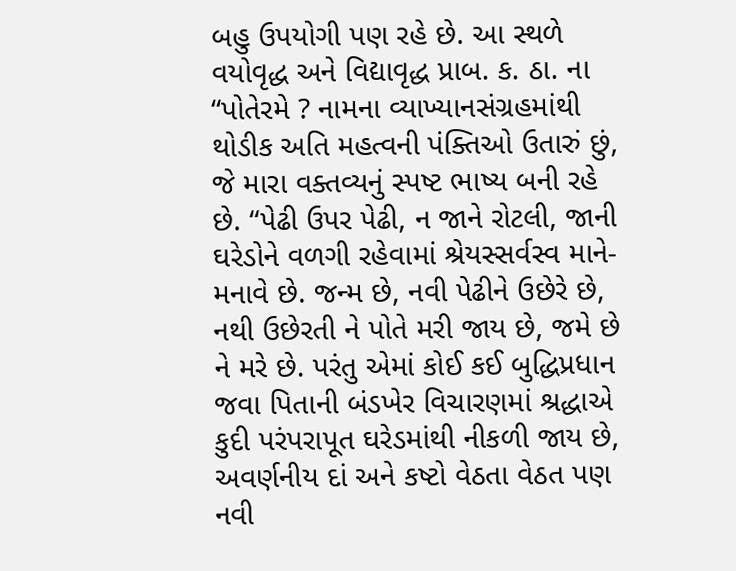બહુ ઉપયોગી પણ રહે છે. આ સ્થળે વયોવૃદ્ધ અને વિદ્યાવૃદ્ધ પ્રાબ. ક. ઠા. ના “પોતેરમે ? નામના વ્યાખ્યાનસંગ્રહમાંથી થોડીક અતિ મહત્વની પંક્તિઓ ઉતારું છું, જે મારા વક્તવ્યનું સ્પષ્ટ ભાષ્ય બની રહે છે. “પેઢી ઉપર પેઢી, ન જાને રોટલી, જાની ઘરેડોને વળગી રહેવામાં શ્રેયસ્સર્વસ્વ માને-મનાવે છે. જન્મ છે, નવી પેઢીને ઉછેરે છે, નથી ઉછેરતી ને પોતે મરી જાય છે, જમે છે ને મરે છે. પરંતુ એમાં કોઈ કઈ બુદ્ધિપ્રધાન જવા પિતાની બંડખેર વિચારણમાં શ્રદ્ધાએ કુદી પરંપરાપૂત ઘરેડમાંથી નીકળી જાય છે, અવર્ણનીય દાં અને કષ્ટો વેઠતા વેઠત પણ નવી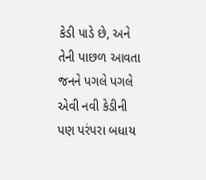કેડી પાડે છે, અને તેની પાછળ આવતા જનને પગલે પગલે એવી નવી કેડીની પણ પરંપરા બધાય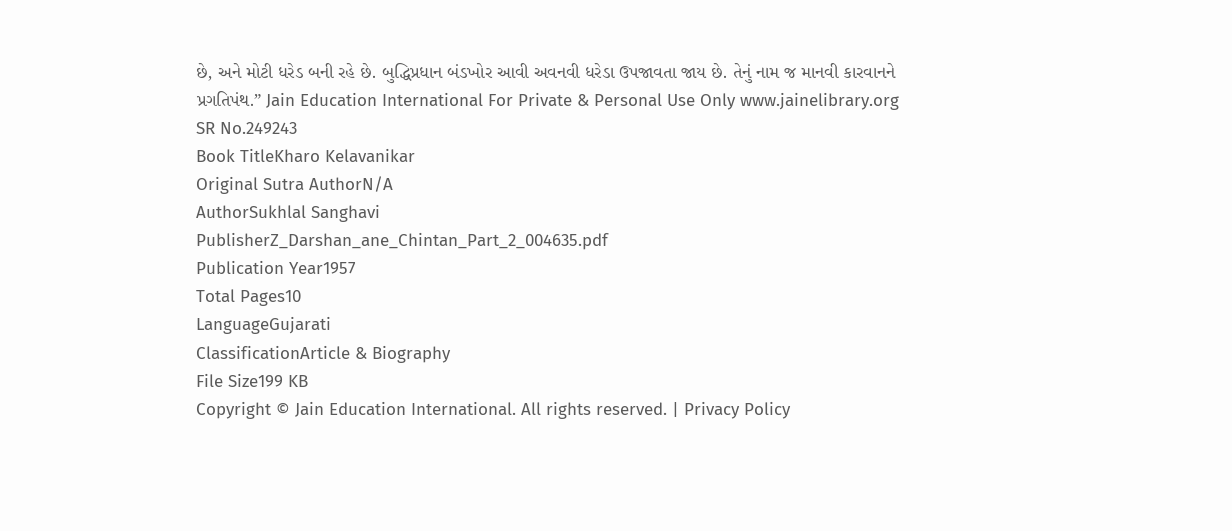છે, અને મોટી ધરેડ બની રહે છે. બુદ્ધિપ્રધાન બંડખોર આવી અવનવી ધરેડા ઉપજાવતા જાય છે. તેનું નામ જ માનવી કારવાનને પ્રગતિપંથ.” Jain Education International For Private & Personal Use Only www.jainelibrary.org
SR No.249243
Book TitleKharo Kelavanikar
Original Sutra AuthorN/A
AuthorSukhlal Sanghavi
PublisherZ_Darshan_ane_Chintan_Part_2_004635.pdf
Publication Year1957
Total Pages10
LanguageGujarati
ClassificationArticle & Biography
File Size199 KB
Copyright © Jain Education International. All rights reserved. | Privacy Policy